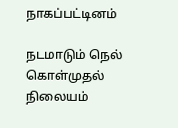நாகப்பட்டினம்

நடமாடும் நெல் கொள்முதல் நிலையம்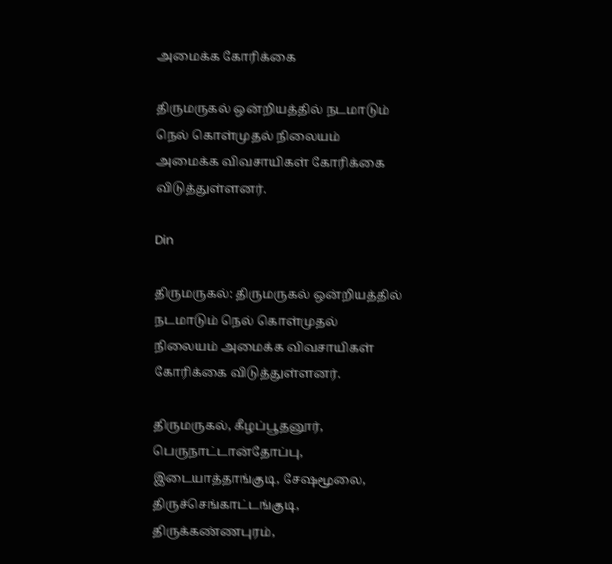அமைக்க கோரிக்கை

திருமருகல் ஒன்றியத்தில் நடமாடும் நெல் கொள்முதல் நிலையம் அமைக்க விவசாயிகள் கோரிக்கை விடுத்துள்ளனர்.

Din

திருமருகல்: திருமருகல் ஒன்றியத்தில் நடமாடும் நெல் கொள்முதல் நிலையம் அமைக்க விவசாயிகள் கோரிக்கை விடுத்துள்ளனர்.

திருமருகல், கீழப்பூதனூர், பெருநாட்டான்தோப்பு, இடையாத்தாங்குடி, சேஷமூலை, திருச்செங்காட்டங்குடி, திருக்கண்ணபுரம்,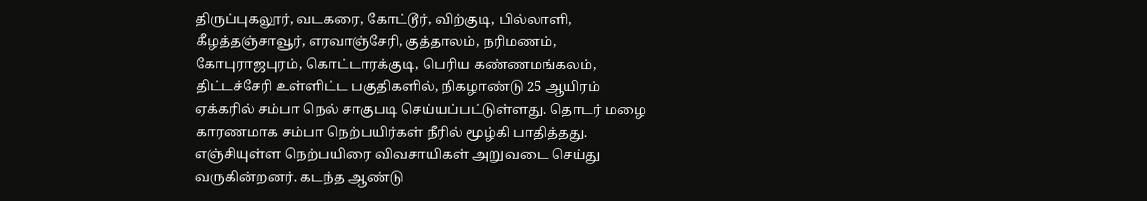திருப்புகலூர், வடகரை, கோட்டூர், விற்குடி, பில்லாளி, கீழத்தஞ்சாவூர், எரவாஞ்சேரி, குத்தாலம், நரிமணம், கோபுராஜபுரம், கொட்டாரக்குடி, பெரிய கண்ணமங்கலம், திட்டச்சேரி உள்ளிட்ட பகுதிகளில், நிகழாண்டு 25 ஆயிரம் ஏக்கரில் சம்பா நெல் சாகுபடி செய்யப்பட்டுள்ளது. தொடர் மழை காரணமாக சம்பா நெற்பயிர்கள் நீரில் மூழ்கி பாதித்தது. எஞ்சியுள்ள நெற்பயிரை விவசாயிகள் அறுவடை செய்து வருகின்றனர். கடந்த ஆண்டு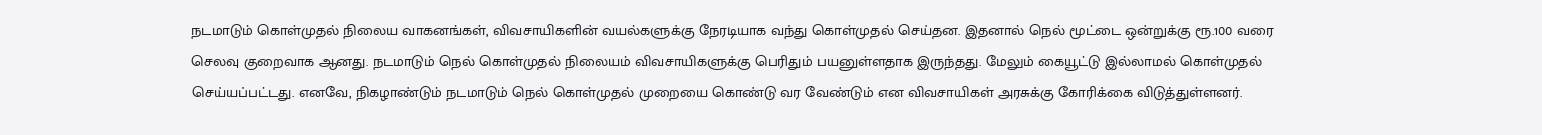நடமாடும் கொள்முதல் நிலைய வாகனங்கள், விவசாயிகளின் வயல்களுக்கு நேரடியாக வந்து கொள்முதல் செய்தன. இதனால் நெல் மூட்டை ஒன்றுக்கு ரூ.100 வரை செலவு குறைவாக ஆனது. நடமாடும் நெல் கொள்முதல் நிலையம் விவசாயிகளுக்கு பெரிதும் பயனுள்ளதாக இருந்தது. மேலும் கையூட்டு இல்லாமல் கொள்முதல் செய்யப்பட்டது. எனவே, நிகழாண்டும் நடமாடும் நெல் கொள்முதல் முறையை கொண்டு வர வேண்டும் என விவசாயிகள் அரசுக்கு கோரிக்கை விடுத்துள்ளனர்.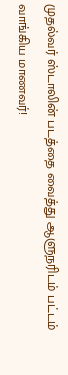முதல்வர் ஸ்டாலின் படத்தை வைத்து ஆளுநரிடம் பட்டம் வாங்கிய மாணவர்!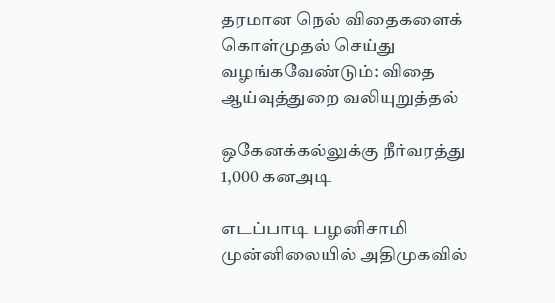தரமான நெல் விதைகளைக் கொள்முதல் செய்து வழங்கவேண்டும்: விதை ஆய்வுத்துறை வலியுறுத்தல்

ஒகேனக்கல்லுக்கு நீர்வரத்து 1,000 கனஅடி

எடப்பாடி பழனிசாமி முன்னிலையில் அதிமுகவில்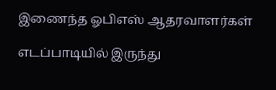இணைந்த ஓபிஎஸ் ஆதரவாளர்கள்

எடப்பாடியில் இருந்து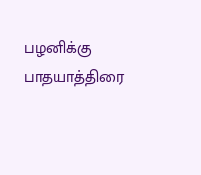பழனிக்கு பாதயாத்திரை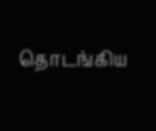தொடங்கிய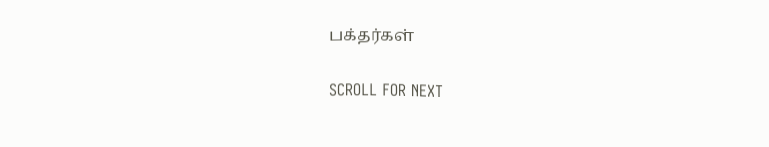பக்தர்கள்

SCROLL FOR NEXT